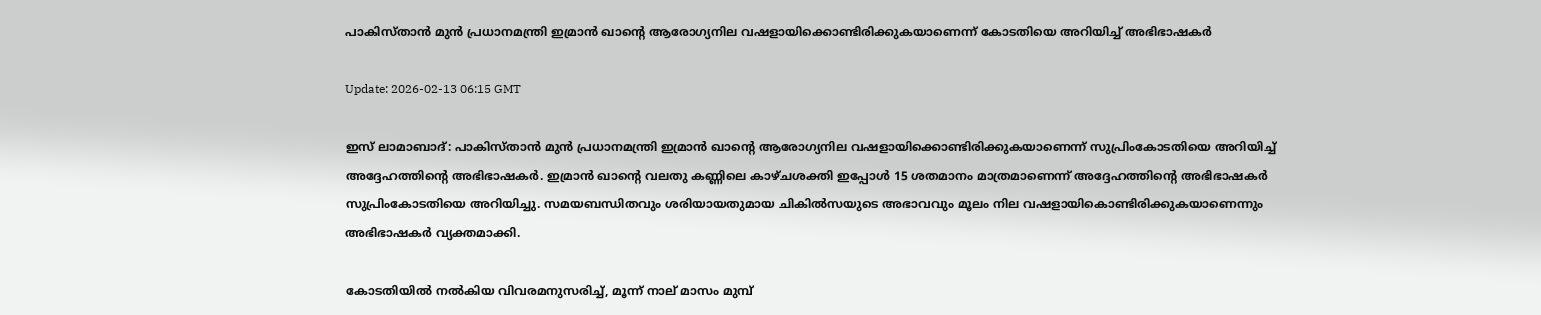പാകിസ്താന്‍ മുന്‍ പ്രധാനമന്ത്രി ഇമ്രാന്‍ ഖാന്റെ ആരോഗ്യനില വഷളായിക്കൊണ്ടിരിക്കുകയാണെന്ന് കോടതിയെ അറിയിച്ച് അഭിഭാഷകര്‍

Update: 2026-02-13 06:15 GMT

ഇസ് ലാമാബാദ്: പാകിസ്താന്‍ മുന്‍ പ്രധാനമന്ത്രി ഇമ്രാന്‍ ഖാന്റെ ആരോഗ്യനില വഷളായിക്കൊണ്ടിരിക്കുകയാണെന്ന് സുപ്രിംകോടതിയെ അറിയിച്ച് അദ്ദേഹത്തിന്റെ അഭിഭാഷകര്‍. ഇമ്രാന്‍ ഖാന്റെ വലതു കണ്ണിലെ കാഴ്ചശക്തി ഇപ്പോള്‍ 15 ശതമാനം മാത്രമാണെന്ന് അദ്ദേഹത്തിന്റെ അഭിഭാഷകര്‍ സുപ്രിംകോടതിയെ അറിയിച്ചു. സമയബന്ധിതവും ശരിയായതുമായ ചികില്‍സയുടെ അഭാവവും മൂലം നില വഷളായികൊണ്ടിരിക്കുകയാണെന്നും അഭിഭാഷകര്‍ വ്യക്തമാക്കി.

കോടതിയില്‍ നല്‍കിയ വിവരമനുസരിച്ച്, മൂന്ന് നാല് മാസം മുമ്പ്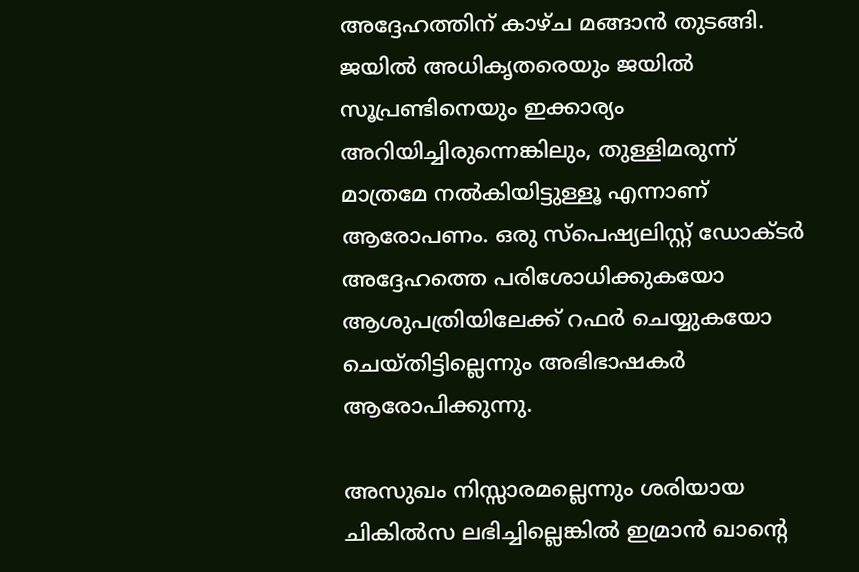അദ്ദേഹത്തിന് കാഴ്ച മങ്ങാന്‍ തുടങ്ങി. ജയില്‍ അധികൃതരെയും ജയില്‍ സൂപ്രണ്ടിനെയും ഇക്കാര്യം അറിയിച്ചിരുന്നെങ്കിലും, തുള്ളിമരുന്ന് മാത്രമേ നല്‍കിയിട്ടുള്ളൂ എന്നാണ് ആരോപണം. ഒരു സ്‌പെഷ്യലിസ്റ്റ് ഡോക്ടര്‍ അദ്ദേഹത്തെ പരിശോധിക്കുകയോ ആശുപത്രിയിലേക്ക് റഫര്‍ ചെയ്യുകയോ ചെയ്തിട്ടില്ലെന്നും അഭിഭാഷകര്‍ ആരോപിക്കുന്നു.

അസുഖം നിസ്സാരമല്ലെന്നും ശരിയായ ചികില്‍സ ലഭിച്ചില്ലെങ്കില്‍ ഇമ്രാന്‍ ഖാന്റെ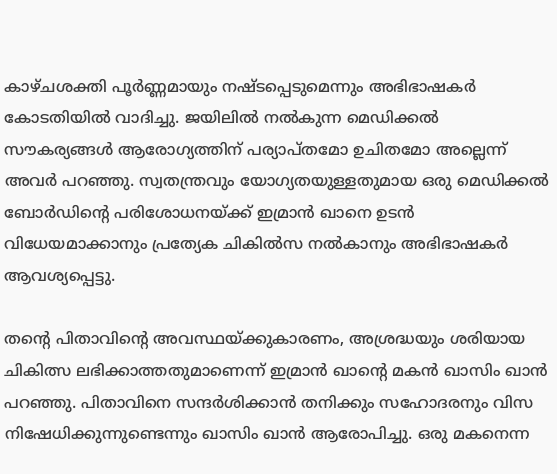കാഴ്ചശക്തി പൂര്‍ണ്ണമായും നഷ്ടപ്പെടുമെന്നും അഭിഭാഷകര്‍ കോടതിയില്‍ വാദിച്ചു. ജയിലില്‍ നല്‍കുന്ന മെഡിക്കല്‍ സൗകര്യങ്ങള്‍ ആരോഗ്യത്തിന് പര്യാപ്തമോ ഉചിതമോ അല്ലെന്ന് അവര്‍ പറഞ്ഞു. സ്വതന്ത്രവും യോഗ്യതയുള്ളതുമായ ഒരു മെഡിക്കല്‍ ബോര്‍ഡിന്റെ പരിശോധനയ്ക്ക് ഇമ്രാന്‍ ഖാനെ ഉടന്‍ വിധേയമാക്കാനും പ്രത്യേക ചികില്‍സ നല്‍കാനും അഭിഭാഷകര്‍ ആവശ്യപ്പെട്ടു.

തന്റെ പിതാവിന്റെ അവസ്ഥയ്ക്കുകാരണം, അശ്രദ്ധയും ശരിയായ ചികിത്സ ലഭിക്കാത്തതുമാണെന്ന് ഇമ്രാന്‍ ഖാന്റെ മകന്‍ ഖാസിം ഖാന്‍ പറഞ്ഞു. പിതാവിനെ സന്ദര്‍ശിക്കാന്‍ തനിക്കും സഹോദരനും വിസ നിഷേധിക്കുന്നുണ്ടെന്നും ഖാസിം ഖാന്‍ ആരോപിച്ചു. ഒരു മകനെന്ന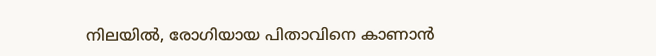നിലയില്‍, രോഗിയായ പിതാവിനെ കാണാന്‍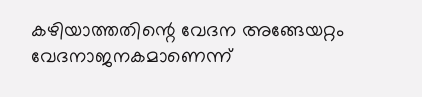കഴിയാത്തതിന്റെ വേദന അങ്ങേയറ്റം വേദനാജനകമാണെന്ന്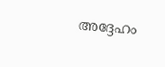അദ്ദേഹം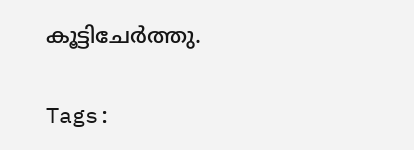കൂട്ടിചേര്‍ത്തു.

Tags: